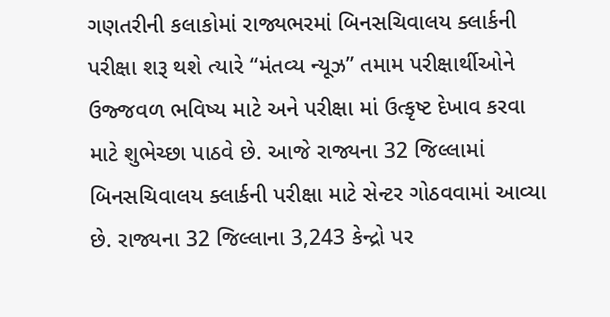ગણતરીની કલાકોમાં રાજ્યભરમાં બિનસચિવાલય ક્લાર્કની પરીક્ષા શરૂ થશે ત્યારે “મંતવ્ય ન્યૂઝ” તમામ પરીક્ષાર્થીઓને ઉજ્જવળ ભવિષ્ય માટે અને પરીક્ષા માં ઉત્કૃષ્ટ દેખાવ કરવા માટે શુભેચ્છા પાઠવે છે. આજે રાજ્યના 32 જિલ્લામાં બિનસચિવાલય ક્લાર્કની પરીક્ષા માટે સેન્ટર ગોઠવવામાં આવ્યા છે. રાજ્યના 32 જિલ્લાના 3,243 કેન્દ્રો પર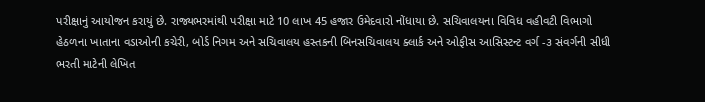પરીક્ષાનું આયોજન કરાયું છે. રાજ્યભરમાંથી પરીક્ષા માટે 10 લાખ 45 હજાર ઉમેદવારો નોંધાયા છે. સચિવાલયના વિવિધ વહીવટી વિભાગો હેઠળના ખાતાના વડાઓની કચેરી, બોર્ડ નિગમ અને સચિવાલય હસ્તકની બિનસચિવાલય ક્લાર્ક અને ઓફીસ આસિસ્ટન્ટ વર્ગ -૩ સંવર્ગની સીધી ભરતી માટેની લેખિત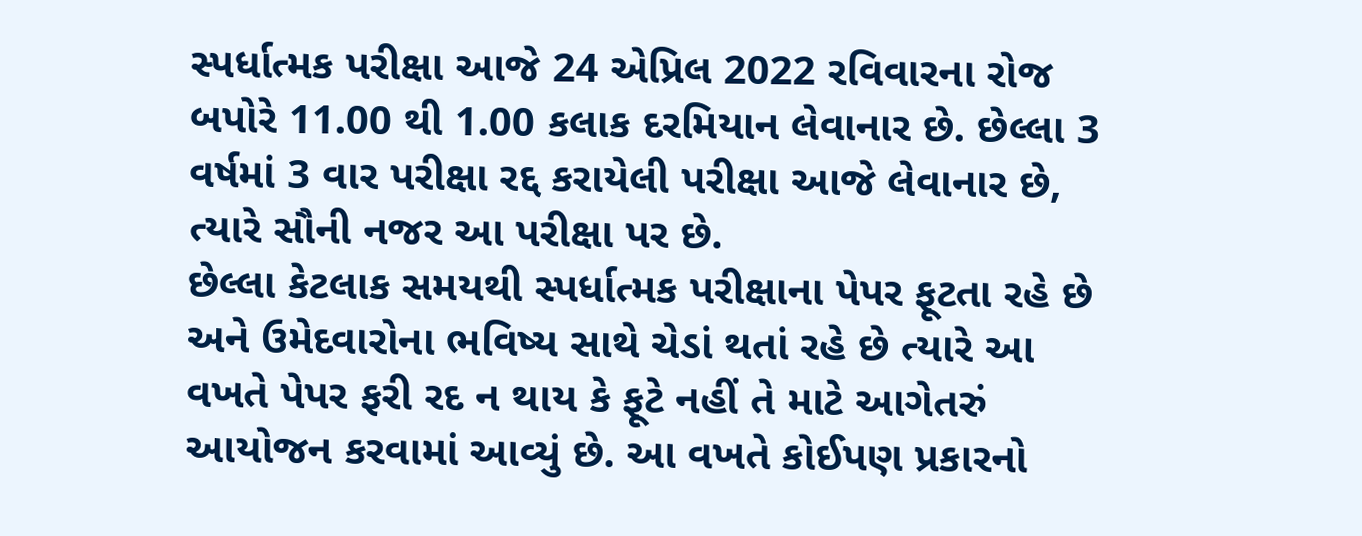સ્પર્ધાત્મક પરીક્ષા આજે 24 એપ્રિલ 2022 રવિવારના રોજ બપોરે 11.00 થી 1.00 કલાક દરમિયાન લેવાનાર છે. છેલ્લા 3 વર્ષમાં 3 વાર પરીક્ષા રદ્દ કરાયેલી પરીક્ષા આજે લેવાનાર છે, ત્યારે સૌની નજર આ પરીક્ષા પર છે.
છેલ્લા કેટલાક સમયથી સ્પર્ધાત્મક પરીક્ષાના પેપર ફૂટતા રહે છે અને ઉમેદવારોના ભવિષ્ય સાથે ચેડાં થતાં રહે છે ત્યારે આ વખતે પેપર ફરી રદ ન થાય કે ફૂટે નહીં તે માટે આગેતરું આયોજન કરવામાં આવ્યું છે. આ વખતે કોઈપણ પ્રકારનો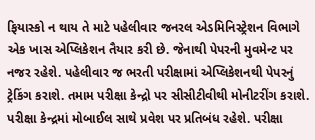ફિયાસ્કો ન થાય તે માટે પહેલીવાર જનરલ એડમિનિસ્ટ્રેશન વિભાગે એક ખાસ એપ્લિકેશન તૈયાર કરી છે. જેનાથી પેપરની મુવમેન્ટ પર નજર રહેશે. પહેલીવાર જ ભરતી પરીક્ષામાં એપ્લિકેશનથી પેપરનું ટ્રેકિંગ કરાશે. તમામ પરીક્ષા કેન્દ્રો પર સીસીટીવીથી મોનીટરીંગ કરાશે. પરીક્ષા કેન્દ્રમાં મોબાઈલ સાથે પ્રવેશ પર પ્રતિબંધ રહેશે. પરીક્ષા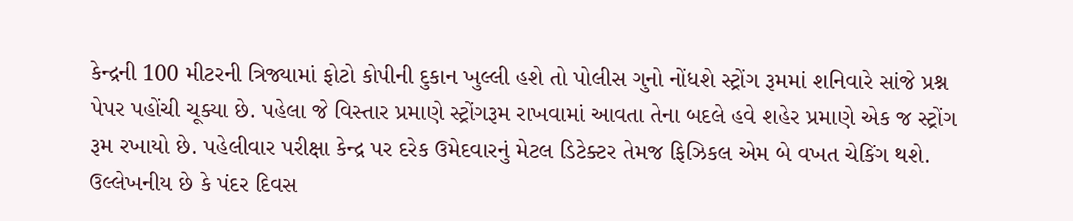કેન્દ્રની 100 મીટરની ત્રિજ્યામાં ફોટો કોપીની દુકાન ખુલ્લી હશે તો પોલીસ ગુનો નોંધશે સ્ટ્રોંગ રૂમમાં શનિવારે સાંજે પ્રશ્ન પેપર પહોંચી ચૂક્યા છે. પહેલા જે વિસ્તાર પ્રમાણે સ્ટ્રોંગરૂમ રાખવામાં આવતા તેના બદલે હવે શહેર પ્રમાણે એક જ સ્ટ્રોંગ રૂમ રખાયો છે. પહેલીવાર પરીક્ષા કેન્દ્ર પર દરેક ઉમેદવારનું મેટલ ડિટેક્ટર તેમજ ફિઝિકલ એમ બે વખત ચેકિંગ થશે. ઉલ્લેખનીય છે કે પંદર દિવસ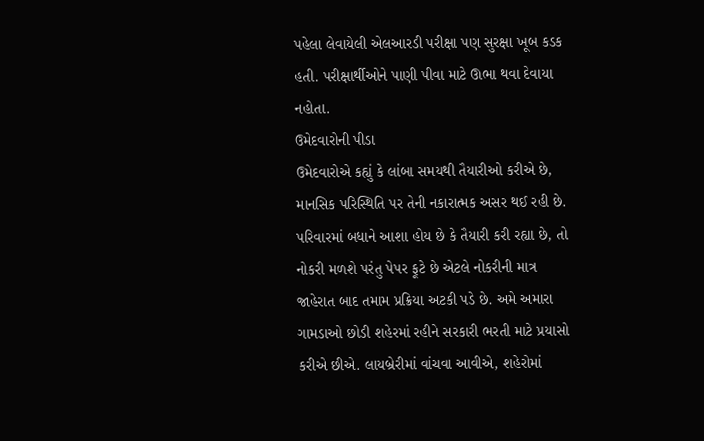પહેલા લેવાયેલી એલઆરડી પરીક્ષા પણ સુરક્ષા ખૂબ કડક હતી. પરીક્ષાર્થીઓને પાણી પીવા માટે ઊભા થવા દેવાયા નહોતા.
ઉમેદવારોની પીડા
ઉમેદવારોએ કહ્યું કે લાંબા સમયથી તૈયારીઓ કરીએ છે, માનસિક પરિસ્થિતિ પર તેની નકારાત્મક અસર થઈ રહી છે. પરિવારમાં બધાને આશા હોય છે કે તૈયારી કરી રહ્યા છે, તો નોકરી મળશે પરંતુ પેપર ફૂટે છે એટલે નોકરીની માત્ર જાહેરાત બાદ તમામ પ્રક્રિયા અટકી પડે છે. અમે અમારા ગામડાઓ છોડી શહેરમાં રહીને સરકારી ભરતી માટે પ્રયાસો કરીએ છીએ. લાયબ્રેરીમાં વાંચવા આવીએ, શહેરોમાં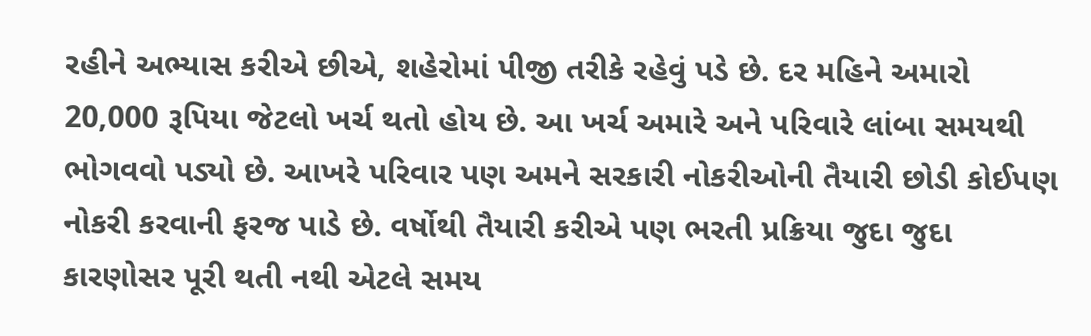રહીને અભ્યાસ કરીએ છીએ, શહેરોમાં પીજી તરીકે રહેવું પડે છે. દર મહિને અમારો 20,000 રૂપિયા જેટલો ખર્ચ થતો હોય છે. આ ખર્ચ અમારે અને પરિવારે લાંબા સમયથી ભોગવવો પડ્યો છે. આખરે પરિવાર પણ અમને સરકારી નોકરીઓની તૈયારી છોડી કોઈપણ નોકરી કરવાની ફરજ પાડે છે. વર્ષોથી તૈયારી કરીએ પણ ભરતી પ્રક્રિયા જુદા જુદા કારણોસર પૂરી થતી નથી એટલે સમય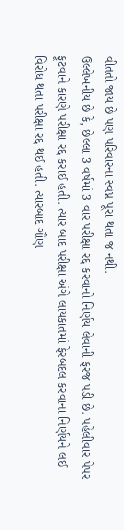વીતતો જાય છે પણ પરિવારના સ્વપ્ન પૂરા થતા જ નથી.
ઉલ્લેખનીય છે કે, છેલ્લા 3 વર્ષમાં 3 વાર પરીક્ષા રદ્દ કરવાનો નિર્ણય લેવાની ફરજ પડી છે. પહેલીવાર પેપર ફૂટવાને કારણે પરીક્ષા રદ્દ કરાઈ હતી. ત્યાર બાદ પરીક્ષા અંગે લાયકાતમાં ફેરબદલ કરવાના નિર્ણયને લઈ વિરોધ થતા પરીક્ષા રદ્દ થઈ હતી. ત્યારબાદ ગૌણ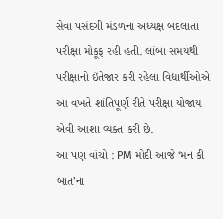સેવા પસંદગી મંડળના અધ્યક્ષ બદલાતા પરીક્ષા મોકૂફ રહી હતી. લાંબા સમયથી પરીક્ષાનો ઇંતેજાર કરી રહેલા વિદ્યાર્થીઓએ આ વખતે શાંતિપૂર્ણ રીતે પરીક્ષા યોજાય એવી આશા વ્યક્ત કરી છે.
આ પણ વાંચો : PM મોદી આજે ‘મન કી બાત’ના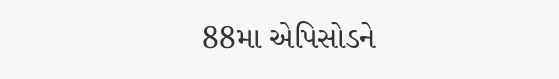88મા એપિસોડને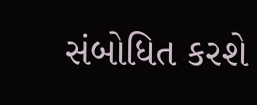સંબોધિત કરશે